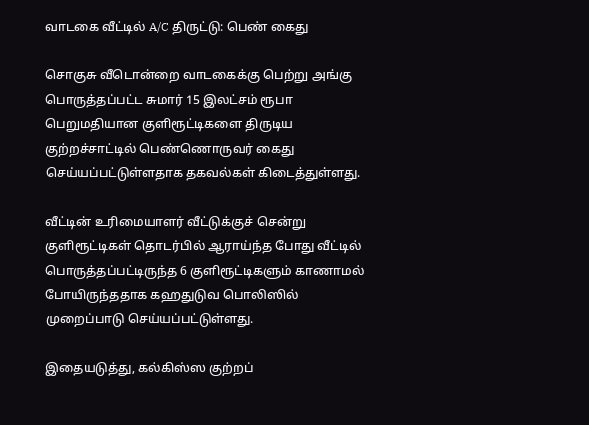வாடகை வீட்டில் A/C திருட்டு: பெண் கைது

சொகுசு வீடொன்றை வாடகைக்கு பெற்று அங்கு பொருத்தப்பட்ட சுமார் 15 இலட்சம் ரூபா பெறுமதியான குளிரூட்டிகளை திருடிய குற்றச்சாட்டில் பெண்ணொருவர் கைது செய்யப்பட்டுள்ளதாக தகவல்கள் கிடைத்துள்ளது.

வீட்டின் உரிமையாளர் வீட்டுக்குச் சென்று குளிரூட்டிகள் தொடர்பில் ஆராய்ந்த போது வீட்டில் பொருத்தப்பட்டிருந்த 6 குளிரூட்டிகளும் காணாமல் போயிருந்ததாக கஹதுடுவ பொலிஸில் முறைப்பாடு செய்யப்பட்டுள்ளது.

இதையடுத்து, கல்கிஸ்ஸ குற்றப்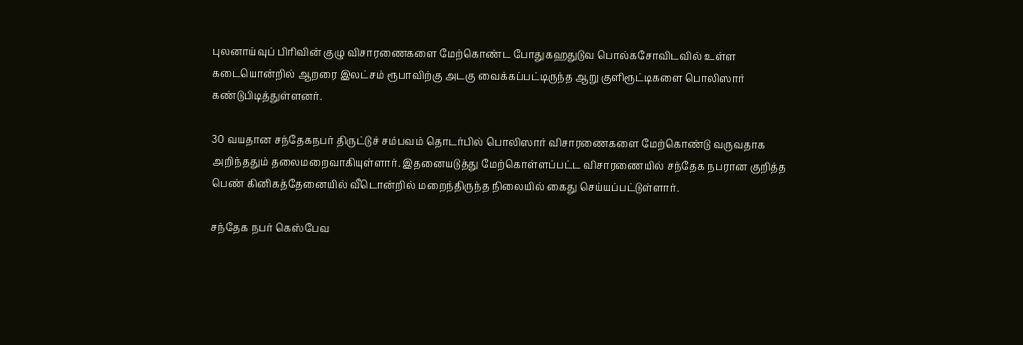புலனாய்வுப் பிரிவின் குழு விசாரணைகளை மேற்கொண்ட போதுகஹதுடுவ பொல்கசோவிடவில் உள்ள கடையொன்றில் ஆறரை இலட்சம் ரூபாவிற்கு அடகு வைக்கப்பட்டிருந்த ஆறு குளிரூட்டிகளை பொலிஸார் கண்டுபிடித்துள்ளனர்.

30 வயதான சந்தேகநபர் திருட்டுச் சம்பவம் தொடர்பில் பொலிஸார் விசாரணைகளை மேற்கொண்டு வருவதாக அறிந்ததும் தலைமறைவாகியுள்ளார். இதனையடுத்து மேற்கொள்ளப்பட்ட விசாரணையில் சந்தேக நபரான குறித்த பெண் கினிகத்தேனையில் வீடொன்றில் மறைந்திருந்த நிலையில் கைது செய்யப்பட்டுள்ளார்.

சந்தேக நபர் கெஸ்பேவ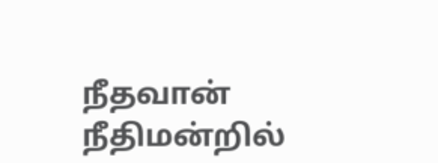நீதவான் நீதிமன்றில்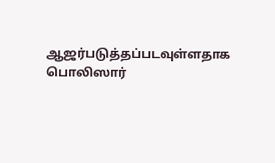ஆஜர்படுத்தப்படவுள்ளதாக பொலிஸார்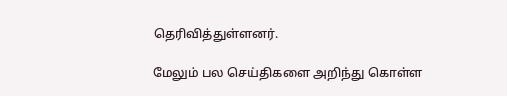தெரிவித்துள்ளனர்.

மேலும் பல செய்திகளை அறிந்து கொள்ள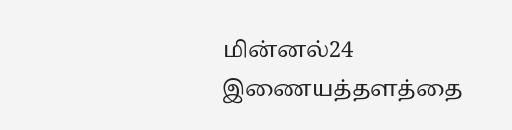மின்னல்24 இணையத்தளத்தை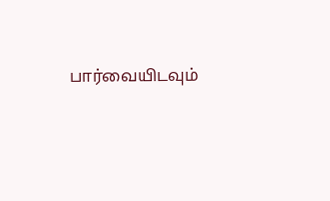பார்வையிடவும்